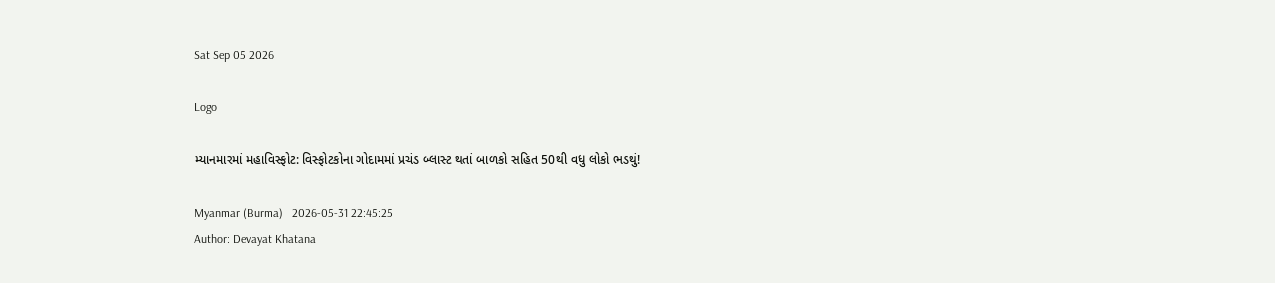Sat Sep 05 2026

Logo

મ્યાનમારમાં મહાવિસ્ફોટ: વિસ્ફોટકોના ગોદામમાં પ્રચંડ બ્લાસ્ટ થતાં બાળકો સહિત 50થી વધુ લોકો ભડથું!

Myanmar (Burma)   2026-05-31 22:45:25
Author: Devayat Khatana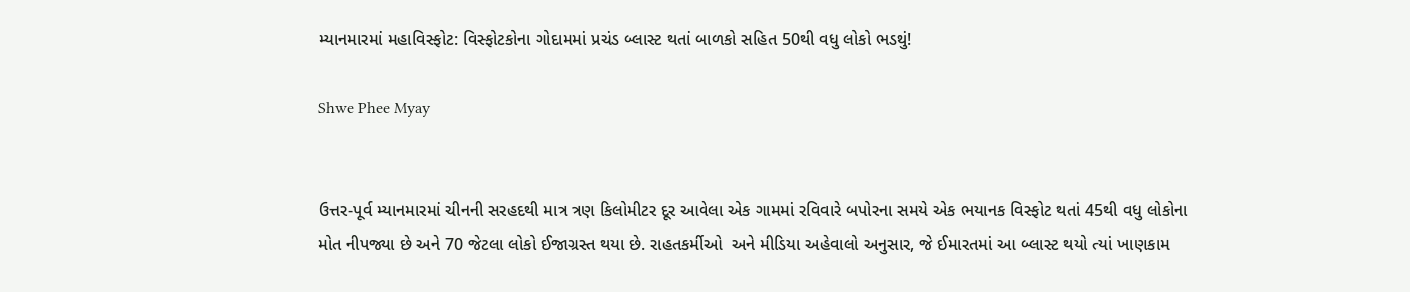મ્યાનમારમાં મહાવિસ્ફોટ: વિસ્ફોટકોના ગોદામમાં પ્રચંડ બ્લાસ્ટ થતાં બાળકો સહિત 50થી વધુ લોકો ભડથું!

Shwe Phee Myay


ઉત્તર-પૂર્વ મ્યાનમારમાં ચીનની સરહદથી માત્ર ત્રણ કિલોમીટર દૂર આવેલા એક ગામમાં રવિવારે બપોરના સમયે એક ભયાનક વિસ્ફોટ થતાં 45થી વધુ લોકોના મોત નીપજ્યા છે અને 70 જેટલા લોકો ઈજાગ્રસ્ત થયા છે. રાહતકર્મીઓ  અને મીડિયા અહેવાલો અનુસાર, જે ઈમારતમાં આ બ્લાસ્ટ થયો ત્યાં ખાણકામ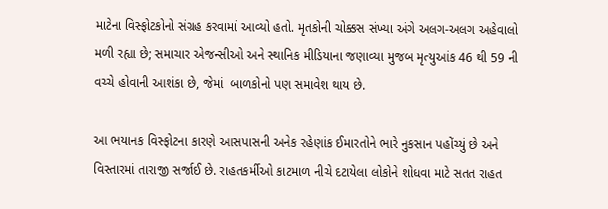માટેના વિસ્ફોટકોનો સંગ્રહ કરવામાં આવ્યો હતો. મૃતકોની ચોક્કસ સંખ્યા અંગે અલગ-અલગ અહેવાલો મળી રહ્યા છે; સમાચાર એજન્સીઓ અને સ્થાનિક મીડિયાના જણાવ્યા મુજબ મૃત્યુઆંક 46 થી 59 ની વચ્ચે હોવાની આશંકા છે, જેમાં  બાળકોનો પણ સમાવેશ થાય છે.

આ ભયાનક વિસ્ફોટના કારણે આસપાસની અનેક રહેણાંક ઈમારતોને ભારે નુકસાન પહોંચ્યું છે અને વિસ્તારમાં તારાજી સર્જાઈ છે. રાહતકર્મીઓ કાટમાળ નીચે દટાયેલા લોકોને શોધવા માટે સતત રાહત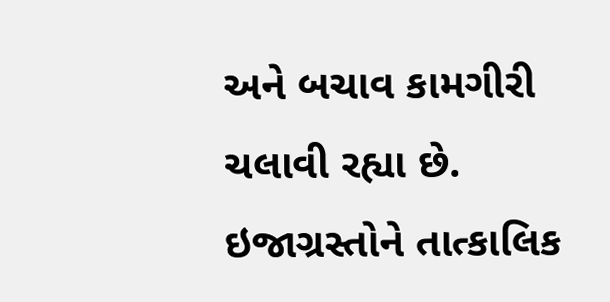અને બચાવ કામગીરી ચલાવી રહ્યા છે. ઇજાગ્રસ્તોને તાત્કાલિક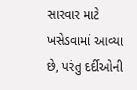સારવાર માટે ખસેડવામાં આવ્યા છે, પરંતુ દર્દીઓની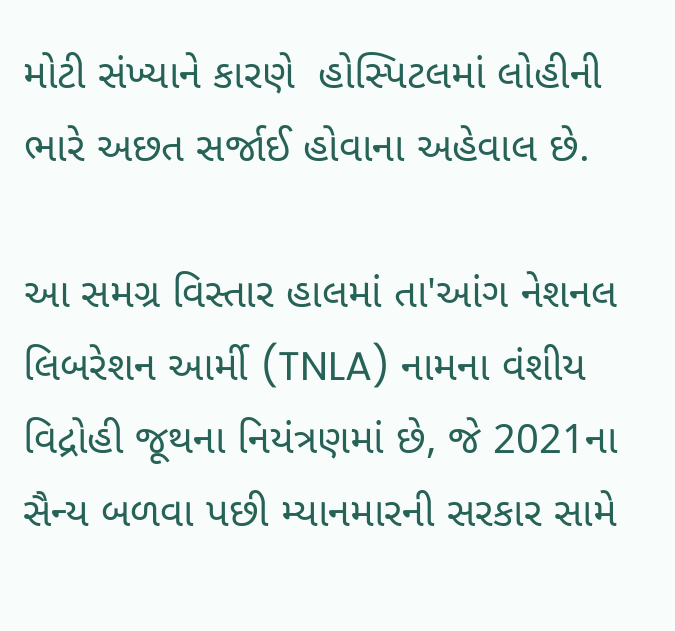મોટી સંખ્યાને કારણે  હોસ્પિટલમાં લોહીની ભારે અછત સર્જાઈ હોવાના અહેવાલ છે.

આ સમગ્ર વિસ્તાર હાલમાં તા'આંગ નેશનલ લિબરેશન આર્મી (TNLA) નામના વંશીય વિદ્રોહી જૂથના નિયંત્રણમાં છે, જે 2021ના સૈન્ય બળવા પછી મ્યાનમારની સરકાર સામે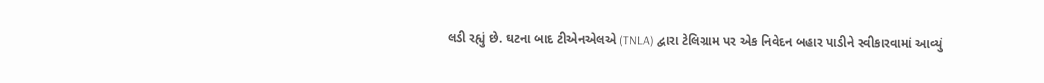લડી રહ્યું છે. ઘટના બાદ ટીએનએલએ (TNLA) દ્વારા ટેલિગ્રામ પર એક નિવેદન બહાર પાડીને સ્વીકારવામાં આવ્યું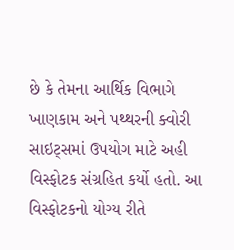છે કે તેમના આર્થિક વિભાગે ખાણકામ અને પથ્થરની ક્વોરી સાઇટ્સમાં ઉપયોગ માટે અહી વિસ્ફોટક સંગ્રહિત કર્યો હતો. આ વિસ્ફોટકનો યોગ્ય રીતે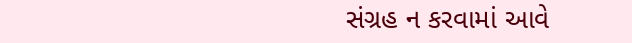સંગ્રહ ન કરવામાં આવે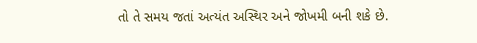તો તે સમય જતાં અત્યંત અસ્થિર અને જોખમી બની શકે છે.